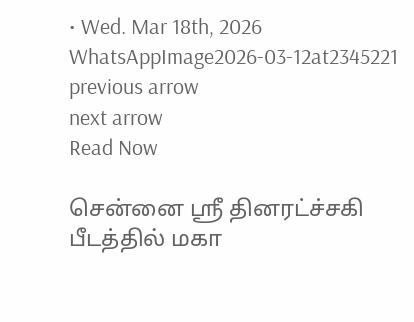• Wed. Mar 18th, 2026
WhatsAppImage2026-03-12at2345221
previous arrow
next arrow
Read Now

சென்னை ஸ்ரீ தினரட்ச்சகி பீடத்தில் மகா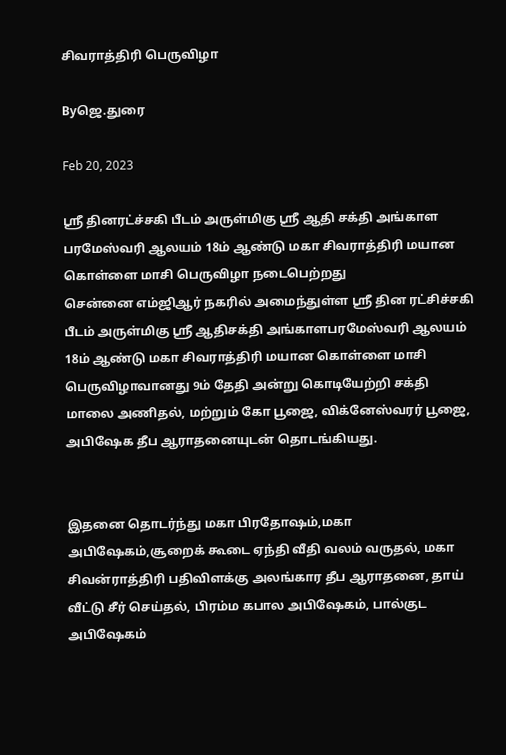சிவராத்திரி பெருவிழா

Byஜெ.துரை

Feb 20, 2023

ஸ்ரீ தினரட்ச்சகி பீடம் அருள்மிகு ஸ்ரீ ஆதி சக்தி அங்காள பரமேஸ்வரி ஆலயம் 18ம் ஆண்டு மகா சிவராத்திரி மயான கொள்ளை மாசி பெருவிழா நடைபெற்றது
சென்னை எம்ஜிஆர் நகரில் அமைந்துள்ள ஸ்ரீ தின ரட்சிச்சகி பீடம் அருள்மிகு ஸ்ரீ ஆதிசக்தி அங்காளபரமேஸ்வரி ஆலயம் 18ம் ஆண்டு மகா சிவராத்திரி மயான கொள்ளை மாசி பெருவிழாவானது 9ம் தேதி அன்று கொடியேற்றி சக்தி மாலை அணிதல், மற்றும் கோ பூஜை, விக்னேஸ்வரர் பூஜை, அபிஷேக தீப ஆராதனையுடன் தொடங்கியது.


இதனை தொடர்ந்து மகா பிரதோஷம்,மகா அபிஷேகம்,சூறைக் கூடை ஏந்தி வீதி வலம் வருதல், மகா சிவன்ராத்திரி பதிவிளக்கு அலங்கார தீப ஆராதனை, தாய் வீட்டு சீர் செய்தல், பிரம்ம கபால அபிஷேகம், பால்குட அபிஷேகம்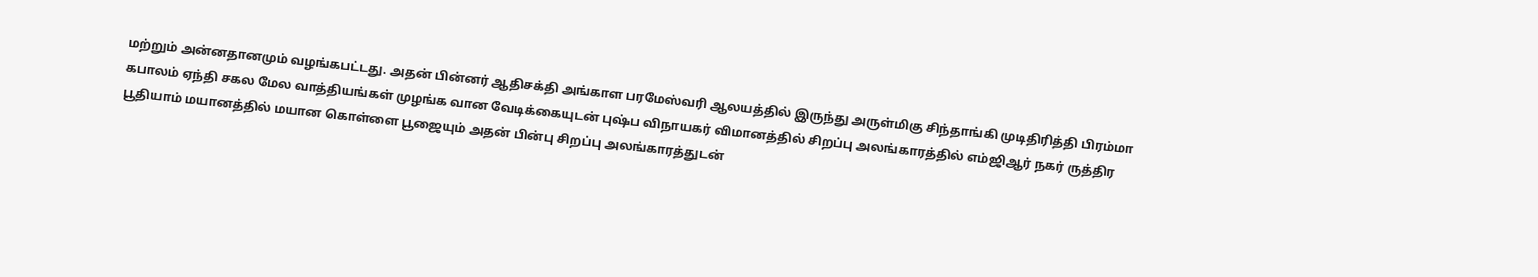மற்றும் அன்னதானமும் வழங்கபட்டது. அதன் பின்னர் ஆதிசக்தி அங்காள பரமேஸ்வரி ஆலயத்தில் இருந்து அருள்மிகு சிந்தாங்கி முடிதிரித்தி பிரம்மா கபாலம் ஏந்தி சகல மேல வாத்தியங்கள் முழங்க வான வேடிக்கையுடன் புஷ்ப விநாயகர் விமானத்தில் சிறப்பு அலங்காரத்தில் எம்ஜிஆர் நகர் ருத்திர பூதியாம் மயானத்தில் மயான கொள்ளை பூஜையும் அதன் பின்பு சிறப்பு அலங்காரத்துடன்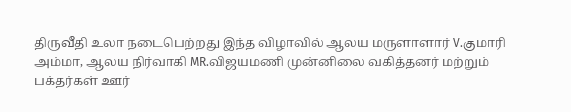திருவீதி உலா நடைபெற்றது இந்த விழாவில் ஆலய மருளாளார் V.குமாரி அம்மா, ஆலய நிர்வாகி MR.விஜயமணி முன்னிலை வகித்தனர் மற்றும் பக்தர்கள் ஊர்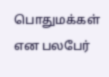பொதுமக்கள் என பலபேர்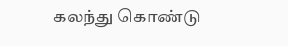கலந்து கொண்டு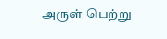அருள் பெற்று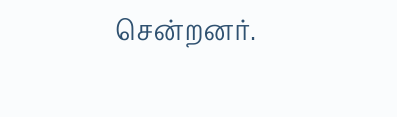சென்றனர்.